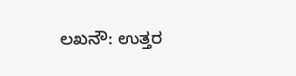ಲಖನೌ: ಉತ್ತರ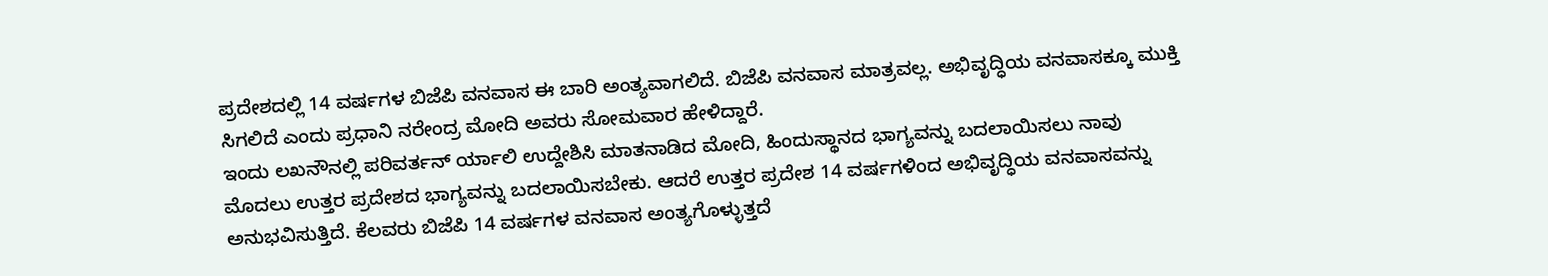ಪ್ರದೇಶದಲ್ಲಿ 14 ವರ್ಷಗಳ ಬಿಜೆಪಿ ವನವಾಸ ಈ ಬಾರಿ ಅಂತ್ಯವಾಗಲಿದೆ. ಬಿಜೆಪಿ ವನವಾಸ ಮಾತ್ರವಲ್ಲ. ಅಭಿವೃದ್ಧಿಯ ವನವಾಸಕ್ಕೂ ಮುಕ್ತಿ ಸಿಗಲಿದೆ ಎಂದು ಪ್ರಧಾನಿ ನರೇಂದ್ರ ಮೋದಿ ಅವರು ಸೋಮವಾರ ಹೇಳಿದ್ದಾರೆ.
ಇಂದು ಲಖನೌನಲ್ಲಿ ಪರಿವರ್ತನ್ ರ್ಯಾಲಿ ಉದ್ದೇಶಿಸಿ ಮಾತನಾಡಿದ ಮೋದಿ, ಹಿಂದುಸ್ಥಾನದ ಭಾಗ್ಯವನ್ನು ಬದಲಾಯಿಸಲು ನಾವು ಮೊದಲು ಉತ್ತರ ಪ್ರದೇಶದ ಭಾಗ್ಯವನ್ನು ಬದಲಾಯಿಸಬೇಕು. ಆದರೆ ಉತ್ತರ ಪ್ರದೇಶ 14 ವರ್ಷಗಳಿಂದ ಅಭಿವೃದ್ಧಿಯ ವನವಾಸವನ್ನು ಅನುಭವಿಸುತ್ತಿದೆ. ಕೆಲವರು ಬಿಜೆಪಿ 14 ವರ್ಷಗಳ ವನವಾಸ ಅಂತ್ಯಗೊಳ್ಳುತ್ತದೆ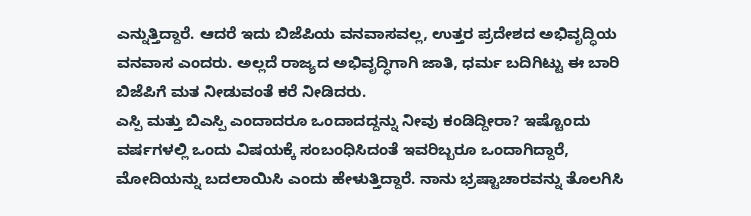ಎನ್ನುತ್ತಿದ್ದಾರೆ. ಆದರೆ ಇದು ಬಿಜೆಪಿಯ ವನವಾಸವಲ್ಲ, ಉತ್ತರ ಪ್ರದೇಶದ ಅಭಿವೃದ್ಧಿಯ ವನವಾಸ ಎಂದರು. ಅಲ್ಲದೆ ರಾಜ್ಯದ ಅಭಿವೃದ್ಧಿಗಾಗಿ ಜಾತಿ, ಧರ್ಮ ಬದಿಗಿಟ್ಟು ಈ ಬಾರಿ ಬಿಜೆಪಿಗೆ ಮತ ನೀಡುವಂತೆ ಕರೆ ನೀಡಿದರು.
ಎಸ್ಪಿ ಮತ್ತು ಬಿಎಸ್ಪಿ ಎಂದಾದರೂ ಒಂದಾದದ್ದನ್ನು ನೀವು ಕಂಡಿದ್ದೀರಾ? ಇಷ್ಟೊಂದು ವರ್ಷಗಳಲ್ಲಿ ಒಂದು ವಿಷಯಕ್ಕೆ ಸಂಬಂಧಿಸಿದಂತೆ ಇವರಿಬ್ಬರೂ ಒಂದಾಗಿದ್ದಾರೆ, ಮೋದಿಯನ್ನು ಬದಲಾಯಿಸಿ ಎಂದು ಹೇಳುತ್ತಿದ್ದಾರೆ. ನಾನು ಭ್ರಷ್ಟಾಚಾರವನ್ನು ತೊಲಗಿಸಿ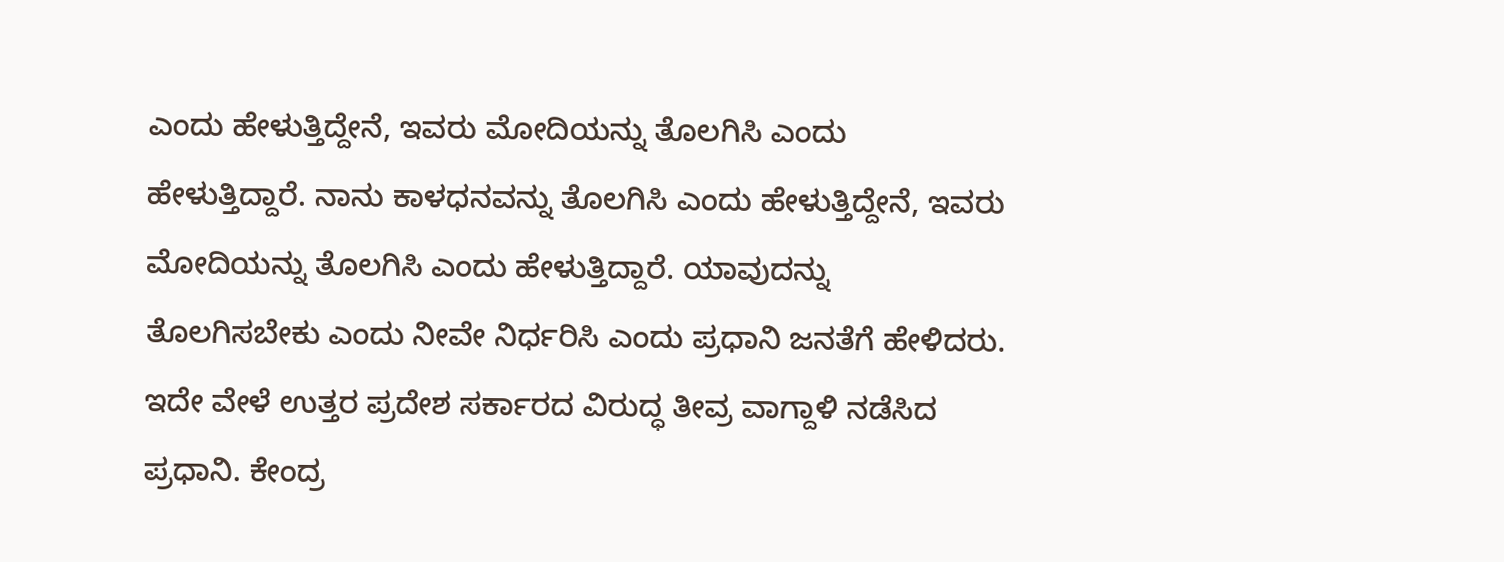ಎಂದು ಹೇಳುತ್ತಿದ್ದೇನೆ, ಇವರು ಮೋದಿಯನ್ನು ತೊಲಗಿಸಿ ಎಂದು ಹೇಳುತ್ತಿದ್ದಾರೆ. ನಾನು ಕಾಳಧನವನ್ನು ತೊಲಗಿಸಿ ಎಂದು ಹೇಳುತ್ತಿದ್ದೇನೆ, ಇವರು ಮೋದಿಯನ್ನು ತೊಲಗಿಸಿ ಎಂದು ಹೇಳುತ್ತಿದ್ದಾರೆ. ಯಾವುದನ್ನು ತೊಲಗಿಸಬೇಕು ಎಂದು ನೀವೇ ನಿರ್ಧರಿಸಿ ಎಂದು ಪ್ರಧಾನಿ ಜನತೆಗೆ ಹೇಳಿದರು.
ಇದೇ ವೇಳೆ ಉತ್ತರ ಪ್ರದೇಶ ಸರ್ಕಾರದ ವಿರುದ್ಧ ತೀವ್ರ ವಾಗ್ದಾಳಿ ನಡೆಸಿದ ಪ್ರಧಾನಿ. ಕೇಂದ್ರ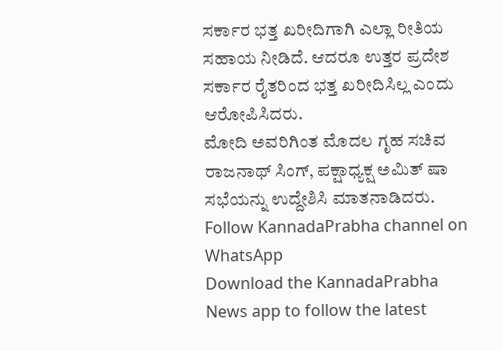ಸರ್ಕಾರ ಭತ್ತ ಖರೀದಿಗಾಗಿ ಎಲ್ಲಾ ರೀತಿಯ ಸಹಾಯ ನೀಡಿದೆ. ಆದರೂ ಉತ್ತರ ಪ್ರದೇಶ ಸರ್ಕಾರ ರೈತರಿಂದ ಭತ್ತ ಖರೀದಿಸಿಲ್ಲ ಎಂದು ಆರೋಪಿಸಿದರು.
ಮೋದಿ ಅವರಿಗಿಂತ ಮೊದಲ ಗೃಹ ಸಚಿವ ರಾಜನಾಥ್ ಸಿಂಗ್, ಪಕ್ಷಾಧ್ಯಕ್ಷ ಅಮಿತ್ ಷಾ ಸಭೆಯನ್ನು ಉದ್ದೇಶಿಸಿ ಮಾತನಾಡಿದರು.
Follow KannadaPrabha channel on WhatsApp
Download the KannadaPrabha News app to follow the latest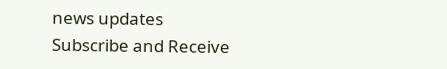news updates
Subscribe and Receive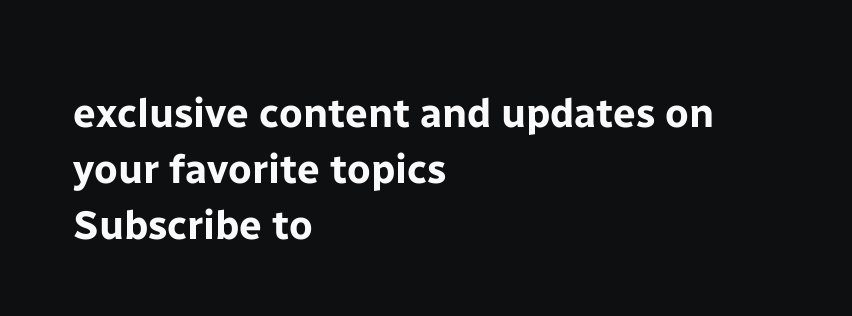exclusive content and updates on your favorite topics
Subscribe to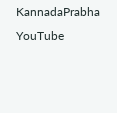KannadaPrabha YouTube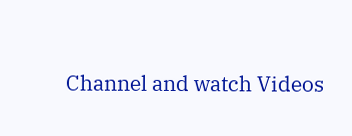Channel and watch Videos